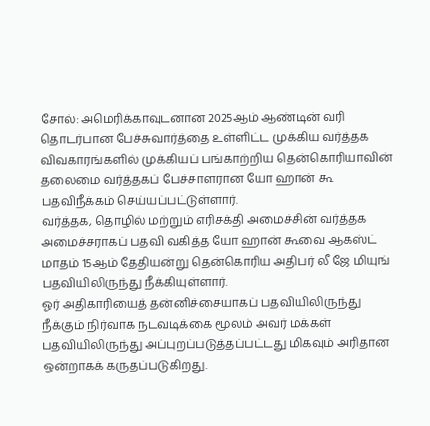சோல்: அமெரிக்காவுடனான 2025ஆம் ஆண்டின் வரி தொடர்பான பேச்சுவார்த்தை உள்ளிட்ட முக்கிய வர்த்தக விவகாரங்களில் முக்கியப் பங்காற்றிய தென்கொரியாவின் தலைமை வர்த்தகப் பேச்சாளரான யோ ஹான் கூ பதவிநீக்கம் செய்யப்பட்டுள்ளார்.
வர்த்தக, தொழில் மற்றும் எரிசக்தி அமைச்சின் வர்த்தக அமைச்சராகப் பதவி வகித்த யோ ஹான் கூவை ஆகஸ்ட் மாதம் 15ஆம் தேதியன்று தென்கொரிய அதிபர் லீ ஜே மியுங் பதவியிலிருந்து நீக்கியுள்ளார்.
ஓர் அதிகாரியைத் தன்னிச்சையாகப் பதவியிலிருந்து நீக்கும் நிர்வாக நடவடிக்கை மூலம் அவர் மக்கள் பதவியிலிருந்து அப்புறப்படுத்தப்பட்டது மிகவும் அரிதான ஒன்றாகக் கருதப்படுகிறது.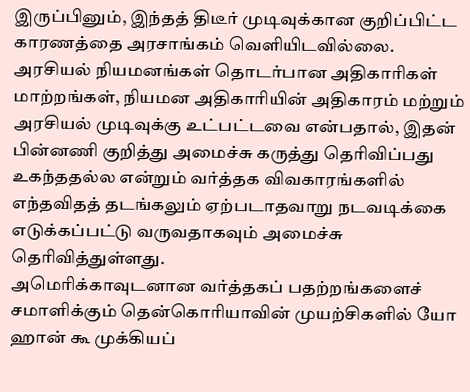இருப்பினும், இந்தத் திடீர் முடிவுக்கான குறிப்பிட்ட காரணத்தை அரசாங்கம் வெளியிடவில்லை.
அரசியல் நியமனங்கள் தொடர்பான அதிகாரிகள் மாற்றங்கள், நியமன அதிகாரியின் அதிகாரம் மற்றும் அரசியல் முடிவுக்கு உட்பட்டவை என்பதால், இதன் பின்னணி குறித்து அமைச்சு கருத்து தெரிவிப்பது உகந்ததல்ல என்றும் வர்த்தக விவகாரங்களில் எந்தவிதத் தடங்கலும் ஏற்படாதவாறு நடவடிக்கை எடுக்கப்பட்டு வருவதாகவும் அமைச்சு தெரிவித்துள்ளது.
அமெரிக்காவுடனான வர்த்தகப் பதற்றங்களைச் சமாளிக்கும் தென்கொரியாவின் முயற்சிகளில் யோ ஹான் கூ முக்கியப்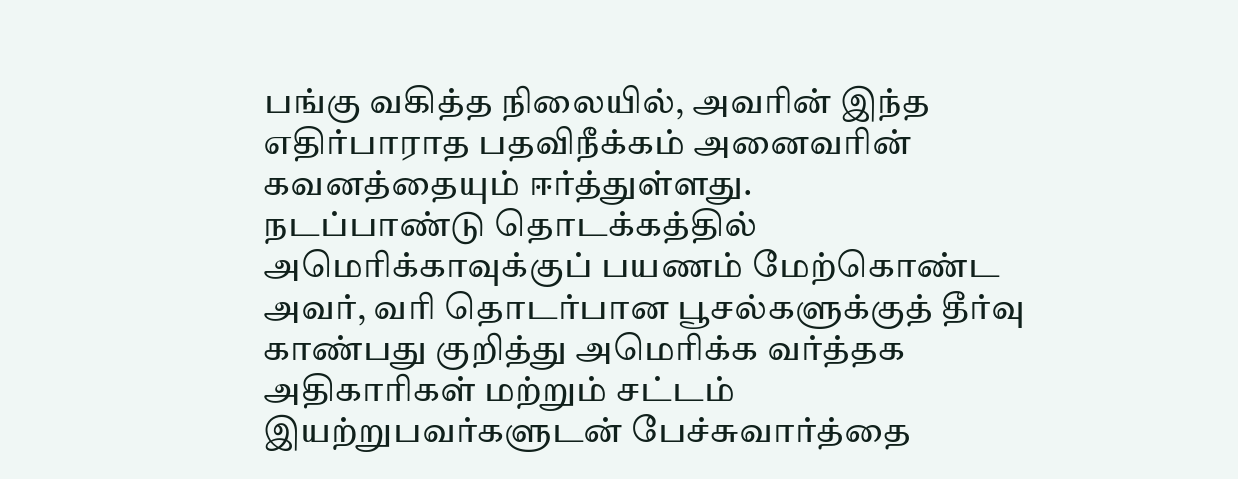பங்கு வகித்த நிலையில், அவரின் இந்த எதிர்பாராத பதவிநீக்கம் அனைவரின் கவனத்தையும் ஈர்த்துள்ளது.
நடப்பாண்டு தொடக்கத்தில் அமெரிக்காவுக்குப் பயணம் மேற்கொண்ட அவர், வரி தொடர்பான பூசல்களுக்குத் தீர்வு காண்பது குறித்து அமெரிக்க வர்த்தக அதிகாரிகள் மற்றும் சட்டம் இயற்றுபவர்களுடன் பேச்சுவார்த்தை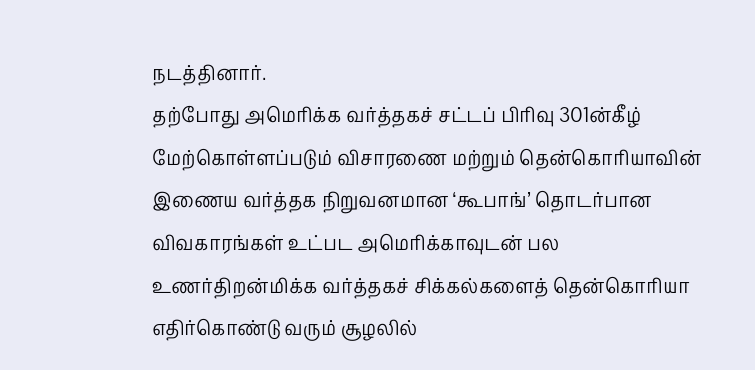நடத்தினார்.
தற்போது அமெரிக்க வர்த்தகச் சட்டப் பிரிவு 301ன்கீழ் மேற்கொள்ளப்படும் விசாரணை மற்றும் தென்கொரியாவின் இணைய வர்த்தக நிறுவனமான ‘கூபாங்’ தொடர்பான விவகாரங்கள் உட்பட அமெரிக்காவுடன் பல உணர்திறன்மிக்க வர்த்தகச் சிக்கல்களைத் தென்கொரியா எதிர்கொண்டு வரும் சூழலில்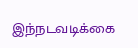இந்நடவடிக்கை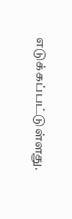எடுக்கப்பட்டுள்ளது.